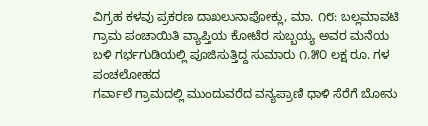ವಿಗ್ರಹ ಕಳವು ಪ್ರಕರಣ ದಾಖಲುನಾಪೋಕ್ಲು, ಮಾ. ೧೮: ಬಲ್ಲಮಾವಟಿ ಗ್ರಾಮ ಪಂಚಾಯಿತಿ ವ್ಯಾಪ್ತಿಯ ಕೋಟೆರ ಸುಬ್ಬಯ್ಯ ಅವರ ಮನೆಯ ಬಳಿ ಗರ್ಭಗುಡಿಯಲ್ಲಿ ಪೂಜಿಸುತ್ತಿದ್ದ ಸುಮಾರು ೧.೫೦ ಲಕ್ಷ ರೂ. ಗಳ ಪಂಚಲೋಹದ
ಗರ್ವಾಲೆ ಗ್ರಾಮದಲ್ಲಿ ಮುಂದುವರೆದ ವನ್ಯಪ್ರಾಣಿ ಧಾಳಿ ಸೆರೆಗೆ ಬೋನು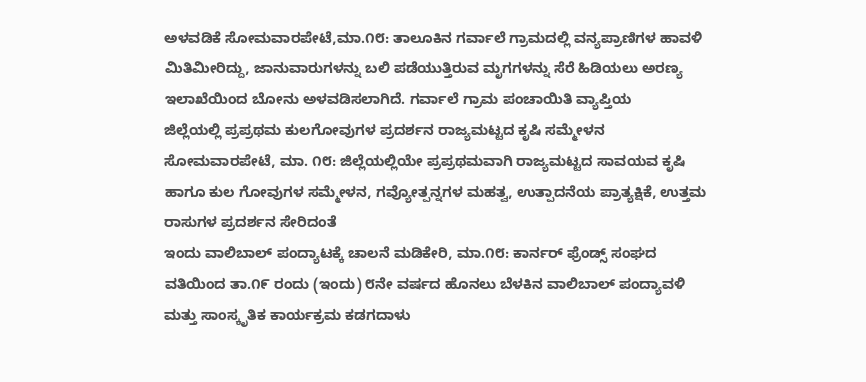ಅಳವಡಿಕೆ ಸೋಮವಾರಪೇಟೆ,ಮಾ.೧೮: ತಾಲೂಕಿನ ಗರ್ವಾಲೆ ಗ್ರಾಮದಲ್ಲಿ ವನ್ಯಪ್ರಾಣಿಗಳ ಹಾವಳಿ ಮಿತಿಮೀರಿದ್ದು, ಜಾನುವಾರುಗಳನ್ನು ಬಲಿ ಪಡೆಯುತ್ತಿರುವ ಮೃಗಗಳನ್ನು ಸೆರೆ ಹಿಡಿಯಲು ಅರಣ್ಯ ಇಲಾಖೆಯಿಂದ ಬೋನು ಅಳವಡಿಸಲಾಗಿದೆ. ಗರ್ವಾಲೆ ಗ್ರಾಮ ಪಂಚಾಯಿತಿ ವ್ಯಾಪ್ತಿಯ
ಜಿಲ್ಲೆಯಲ್ಲಿ ಪ್ರಪ್ರಥಮ ಕುಲಗೋವುಗಳ ಪ್ರದರ್ಶನ ರಾಜ್ಯಮಟ್ಟದ ಕೃಷಿ ಸಮ್ಮೇಳನ ಸೋಮವಾರಪೇಟೆ, ಮಾ. ೧೮: ಜಿಲ್ಲೆಯಲ್ಲಿಯೇ ಪ್ರಪ್ರಥಮವಾಗಿ ರಾಜ್ಯಮಟ್ಟದ ಸಾವಯವ ಕೃಷಿ ಹಾಗೂ ಕುಲ ಗೋವುಗಳ ಸಮ್ಮೇಳನ, ಗವ್ಯೋತ್ಪನ್ನಗಳ ಮಹತ್ವ, ಉತ್ಪಾದನೆಯ ಪ್ರಾತ್ಯಕ್ಷಿಕೆ, ಉತ್ತಮ ರಾಸುಗಳ ಪ್ರದರ್ಶನ ಸೇರಿದಂತೆ
ಇಂದು ವಾಲಿಬಾಲ್ ಪಂದ್ಯಾಟಕ್ಕೆ ಚಾಲನೆ ಮಡಿಕೇರಿ, ಮಾ.೧೮: ಕಾರ್ನರ್ ಫ್ರೆಂಡ್ಸ್ ಸಂಘದ ವತಿಯಿಂದ ತಾ.೧೯ ರಂದು (ಇಂದು) ೮ನೇ ವರ್ಷದ ಹೊನಲು ಬೆಳಕಿನ ವಾಲಿಬಾಲ್ ಪಂದ್ಯಾವಳಿ ಮತ್ತು ಸಾಂಸ್ಕೃತಿಕ ಕಾರ್ಯಕ್ರಮ ಕಡಗದಾಳು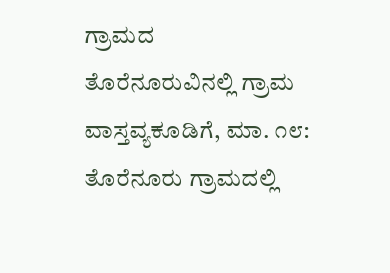ಗ್ರಾಮದ
ತೊರೆನೂರುವಿನಲ್ಲಿ ಗ್ರಾಮ ವಾಸ್ತವ್ಯಕೂಡಿಗೆ, ಮಾ. ೧೮: ತೊರೆನೂರು ಗ್ರಾಮದಲ್ಲಿ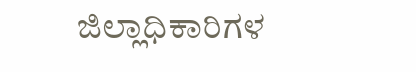ಜಿಲ್ಲಾಧಿಕಾರಿಗಳ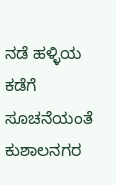ನಡೆ ಹಳ್ಳಿಯ ಕಡೆಗೆ ಸೂಚನೆಯಂತೆ ಕುಶಾಲನಗರ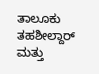ತಾಲೂಕು ತಹಶೀಲ್ದಾರ್ ಮತ್ತು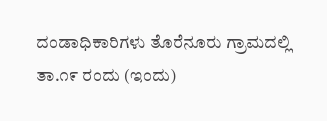ದಂಡಾಧಿಕಾರಿಗಳು ತೊರೆನೂರು ಗ್ರಾಮದಲ್ಲಿ ತಾ.೧೯ ರಂದು (ಇಂದು)